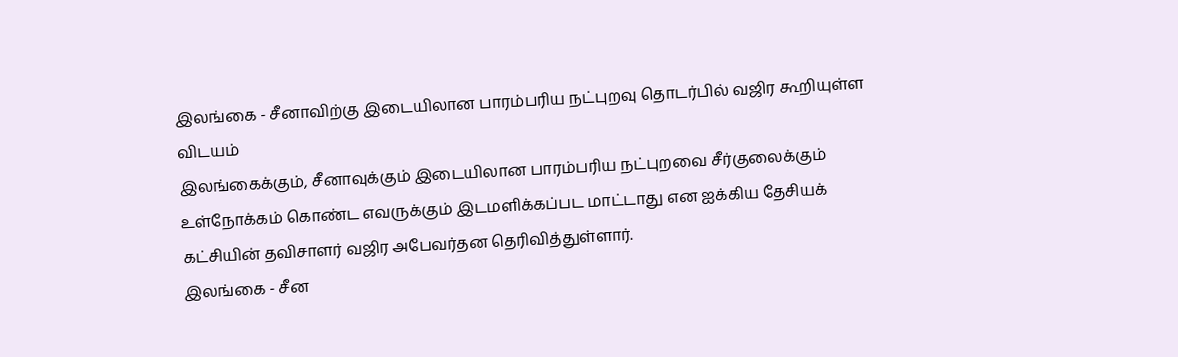இலங்கை - சீனாவிற்கு இடையிலான பாரம்பரிய நட்புறவு தொடர்பில் வஜிர கூறியுள்ள விடயம்
இலங்கைக்கும், சீனாவுக்கும் இடையிலான பாரம்பரிய நட்புறவை சீர்குலைக்கும் உள்நோக்கம் கொண்ட எவருக்கும் இடமளிக்கப்பட மாட்டாது என ஐக்கிய தேசியக் கட்சியின் தவிசாளர் வஜிர அபேவர்தன தெரிவித்துள்ளார்.
இலங்கை - சீன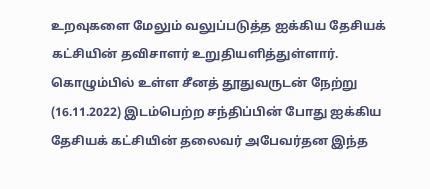உறவுகளை மேலும் வலுப்படுத்த ஐக்கிய தேசியக் கட்சியின் தவிசாளர் உறுதியளித்துள்ளார்.
கொழும்பில் உள்ள சீனத் தூதுவருடன் நேற்று (16.11.2022) இடம்பெற்ற சந்திப்பின் போது ஐக்கிய தேசியக் கட்சியின் தலைவர் அபேவர்தன இந்த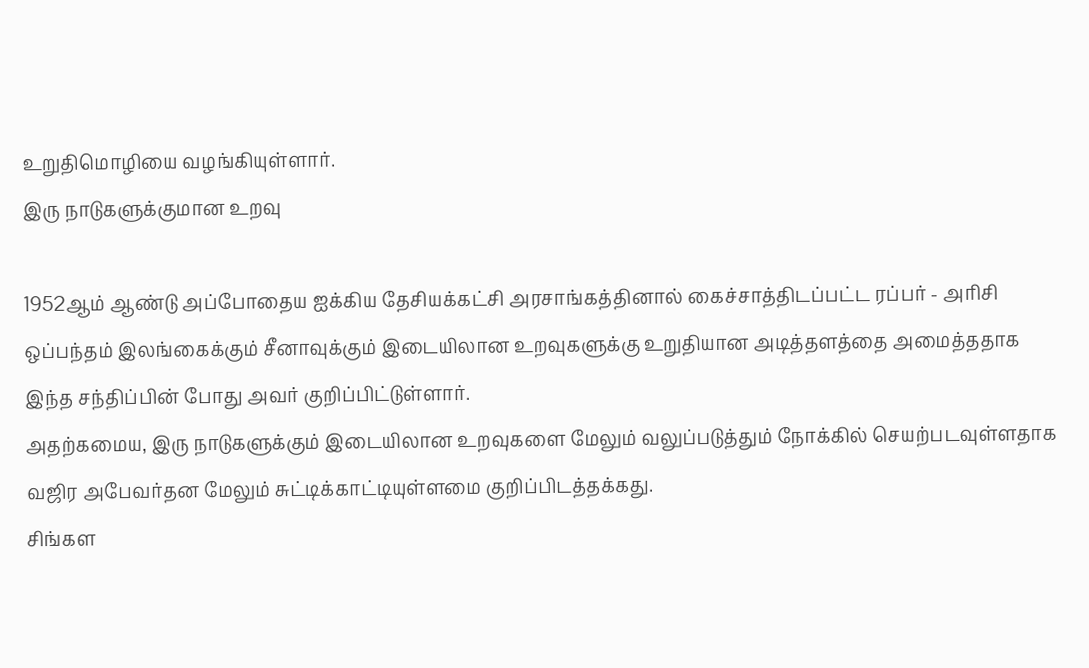உறுதிமொழியை வழங்கியுள்ளார்.
இரு நாடுகளுக்குமான உறவு

1952ஆம் ஆண்டு அப்போதைய ஐக்கிய தேசியக்கட்சி அரசாங்கத்தினால் கைச்சாத்திடப்பட்ட ரப்பர் - அரிசி ஒப்பந்தம் இலங்கைக்கும் சீனாவுக்கும் இடையிலான உறவுகளுக்கு உறுதியான அடித்தளத்தை அமைத்ததாக இந்த சந்திப்பின் போது அவர் குறிப்பிட்டுள்ளார்.
அதற்கமைய, இரு நாடுகளுக்கும் இடையிலான உறவுகளை மேலும் வலுப்படுத்தும் நோக்கில் செயற்படவுள்ளதாக வஜிர அபேவர்தன மேலும் சுட்டிக்காட்டியுள்ளமை குறிப்பிடத்தக்கது.
சிங்கள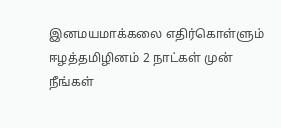இனமயமாக்கலை எதிர்கொள்ளும் ஈழத்தமிழினம் 2 நாட்கள் முன்
நீங்கள்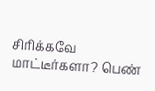சிரிக்கவே மாட்டீர்களா? பெண்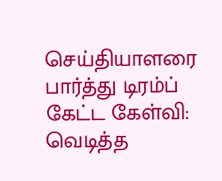செய்தியாளரை பார்த்து டிரம்ப் கேட்ட கேள்வி: வெடித்த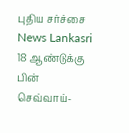புதிய சர்ச்சை News Lankasri
18 ஆண்டுக்கு பின் செவ்வாய்-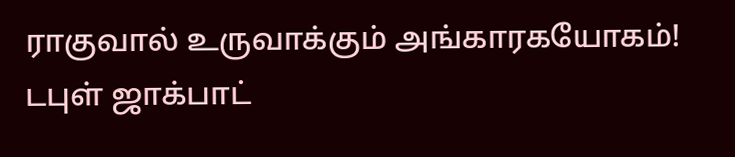ராகுவால் உருவாக்கும் அங்காரகயோகம்! டபுள் ஜாக்பாட்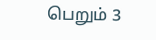பெறும் 3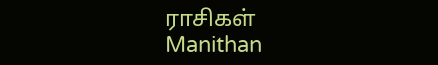ராசிகள் Manithan